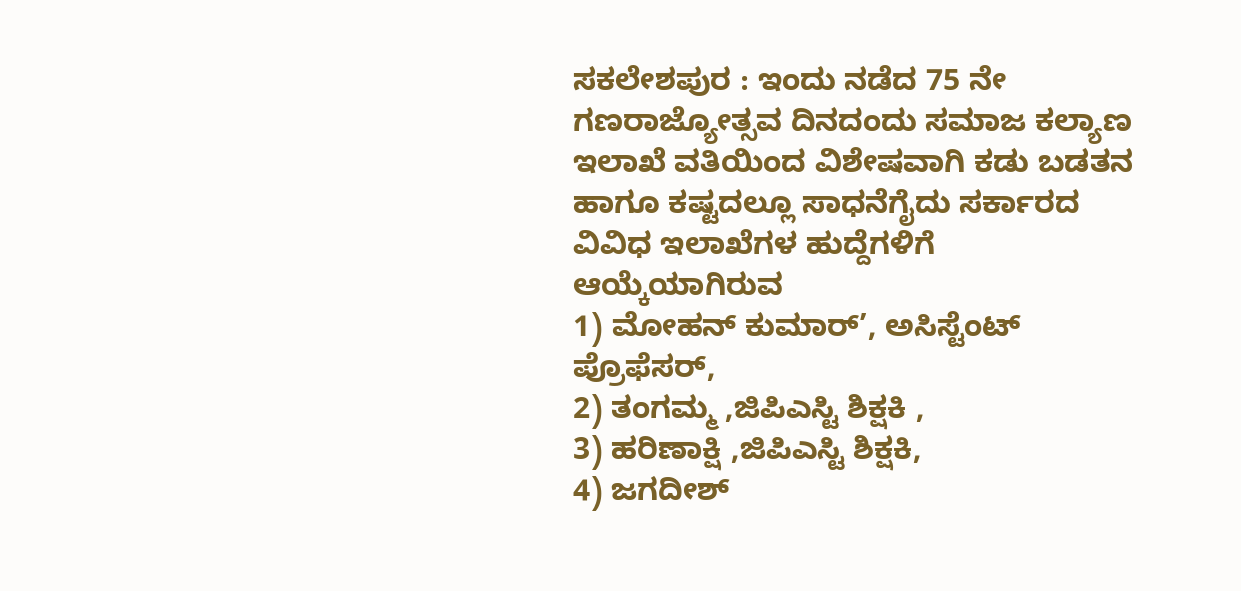ಸಕಲೇಶಪುರ : ಇಂದು ನಡೆದ 75 ನೇ ಗಣರಾಜ್ಯೋತ್ಸವ ದಿನದಂದು ಸಮಾಜ ಕಲ್ಯಾಣ ಇಲಾಖೆ ವತಿಯಿಂದ ವಿಶೇಷವಾಗಿ ಕಡು ಬಡತನ ಹಾಗೂ ಕಷ್ಟದಲ್ಲೂ ಸಾಧನೆಗೈದು ಸರ್ಕಾರದ ವಿವಿಧ ಇಲಾಖೆಗಳ ಹುದ್ದೆಗಳಿಗೆ ಆಯ್ಕೆಯಾಗಿರುವ
1) ಮೋಹನ್ ಕುಮಾರ್’, ಅಸಿಸ್ಟೆಂಟ್ ಪ್ರೊಫೆಸರ್,
2) ತಂಗಮ್ಮ ,ಜಿಪಿಎಸ್ಟಿ ಶಿಕ್ಷಕಿ ,
3) ಹರಿಣಾಕ್ಷಿ ,ಜಿಪಿಎಸ್ಟಿ ಶಿಕ್ಷಕಿ,
4) ಜಗದೀಶ್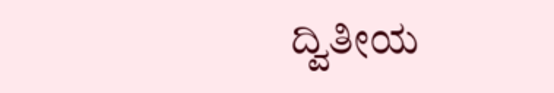ದ್ವಿತೀಯ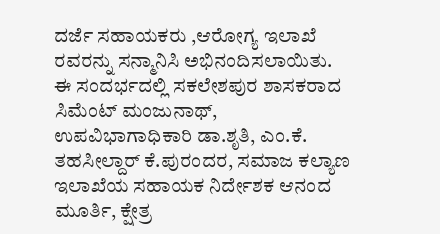ದರ್ಜೆ ಸಹಾಯಕರು ,ಆರೋಗ್ಯ ಇಲಾಖೆ ರವರನ್ನು ಸನ್ಮಾನಿಸಿ ಅಭಿನಂದಿಸಲಾಯಿತು.
ಈ ಸಂದರ್ಭದಲ್ಲಿ ಸಕಲೇಶಪುರ ಶಾಸಕರಾದ ಸಿಮೆಂಟ್ ಮಂಜುನಾಥ್, ಉಪವಿಭಾಗಾಧಿಕಾರಿ ಡಾ.ಶೃತಿ, ಎಂ.ಕೆ. ತಹಸೀಲ್ದಾರ್ ಕೆ.ಪುರಂದರ, ಸಮಾಜ ಕಲ್ಯಾಣ ಇಲಾಖೆಯ ಸಹಾಯಕ ನಿರ್ದೇಶಕ ಆನಂದ ಮೂರ್ತಿ, ಕ್ಷೇತ್ರ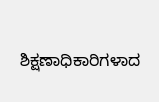ಶಿಕ್ಷಣಾಧಿಕಾರಿಗಳಾದ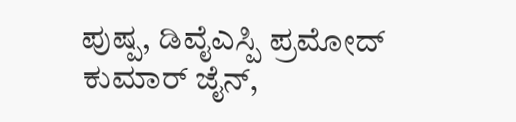ಪುಷ್ಪ, ಡಿವೈಎಸ್ಪಿ ಪ್ರಮೋದ್ ಕುಮಾರ್ ಜೈನ್,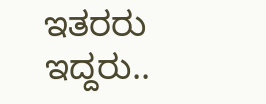ಇತರರು ಇದ್ದರು..